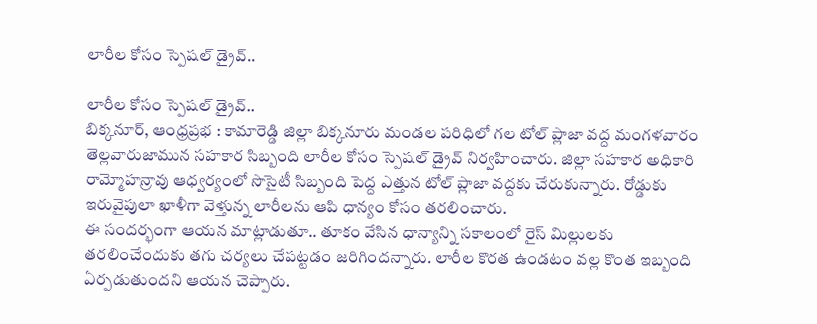లారీల కోసం స్పెషల్ డ్రైవ్..

లారీల కోసం స్పెషల్ డ్రైవ్..
బిక్కనూర్, ఆంధ్రప్రభ : కామారెడ్డి జిల్లా బిక్కనూరు మండల పరిధిలో గల టోల్ ప్లాజా వద్ద మంగళవారం తెల్లవారుజామున సహకార సిబ్బంది లారీల కోసం స్పెషల్ డ్రైవ్ నిర్వహించారు. జిల్లా సహకార అధికారి రామ్మోహన్రావు ఆధ్వర్యంలో సొసైటీ సిబ్బంది పెద్ద ఎత్తున టోల్ ప్లాజా వద్దకు చేరుకున్నారు. రోడ్డుకు ఇరువైపులా ఖాళీగా వెళ్తున్న లారీలను ఆపి ధాన్యం కోసం తరలించారు.
ఈ సందర్భంగా ఆయన మాట్లాడుతూ.. తూకం వేసిన ధాన్యాన్ని సకాలంలో రైస్ మిల్లులకు తరలించేందుకు తగు చర్యలు చేపట్టడం జరిగిందన్నారు. లారీల కొరత ఉండటం వల్ల కొంత ఇబ్బంది ఏర్పడుతుందని ఆయన చెప్పారు.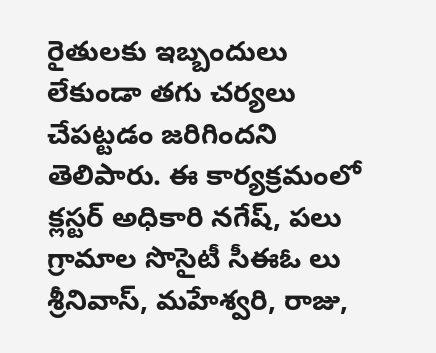రైతులకు ఇబ్బందులు లేకుండా తగు చర్యలు చేపట్టడం జరిగిందని తెలిపారు. ఈ కార్యక్రమంలో క్లస్టర్ అధికారి నగేష్, పలు గ్రామాల సొసైటీ సీఈఓ లు శ్రీనివాస్, మహేశ్వరి, రాజు,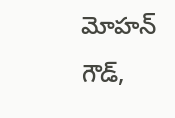మోహన్ గౌడ్,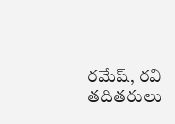రమేష్, రవి తదితరులు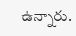ఉన్నారు.